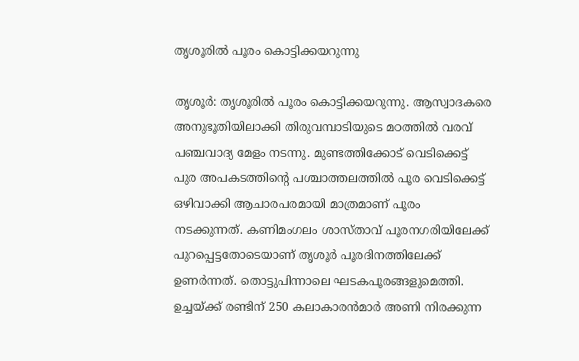തൃശൂരിൽ പൂരം കൊട്ടിക്കയറുന്നു

തൃശൂര്‍: തൃശൂരിൽ പൂരം കൊട്ടിക്കയറുന്നു. ആസ്വാദകരെ അനുഭൂതിയിലാക്കി തിരുവമ്പാടിയുടെ മഠത്തിൽ വരവ് പഞ്ചവാദ്യ മേളം നടന്നു. മുണ്ടത്തിക്കോട് വെടിക്കെട്ട് പുര അപകടത്തിന്‍റെ പശ്ചാത്തലത്തിൽ പൂര വെടിക്കെട്ട് ഒഴിവാക്കി ആചാരപരമായി മാത്രമാണ് പൂരം നടക്കുന്നത്. കണിമംഗലം ശാസ്താവ് പൂരനഗരിയിലേക്ക് പുറപ്പെട്ടതോടെയാണ് തൃശൂർ പൂരദിനത്തിലേക്ക് ഉണർന്നത്. തൊട്ടുപിന്നാലെ ഘടകപൂരങ്ങളുമെത്തി. ഉച്ചയ്ക്ക് രണ്ടിന് 250 കലാകാരന്‍മാര്‍ അണി നിരക്കുന്ന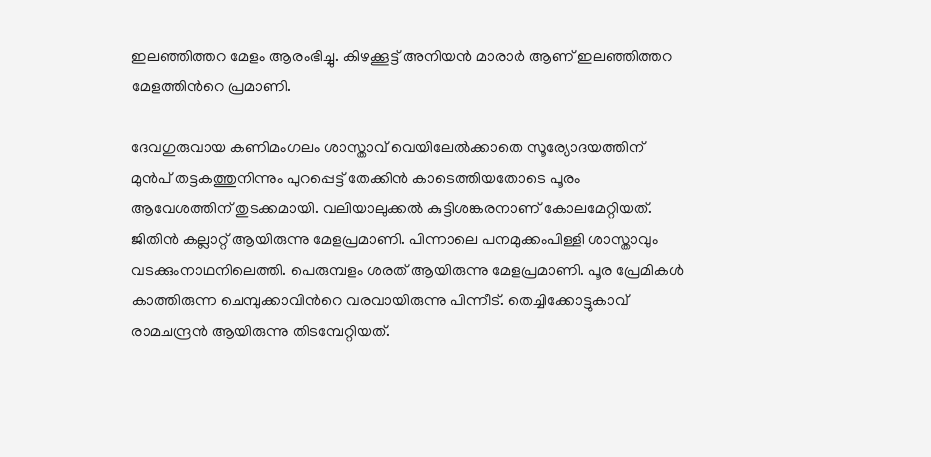ഇലഞ്ഞിത്തറ മേളം ആരംഭിച്ചു. കിഴക്കൂട്ട് അനിയൻ മാരാര്‍ ആണ് ഇലഞ്ഞിത്തറ മേളത്തിന്‍റെ പ്രമാണി.

ദേവഗുരുവായ കണിമംഗലം ശാസ്താവ് വെയിലേല്‍ക്കാതെ സൂര്യോദയത്തിന് മുന്‍പ് തട്ടകത്തുനിന്നും പുറപ്പെട്ട് തേക്കിൻ കാടെത്തിയതോടെ പൂരം ആവേശത്തിന് തുടക്കമായി. വലിയാലുക്കല്‍ കുട്ടിശങ്കരനാണ് കോലമേറ്റിയത്. ജിതിന്‍ കല്ലാറ്റ് ആയിരുന്നു മേളപ്രമാണി. പിന്നാലെ പനമുക്കംപിള്ളി ശാസ്താവും വടക്കുംനാഥനിലെത്തി. പെരുമ്പളം ശരത് ആയിരുന്നു മേളപ്രമാണി. പൂര പ്രേമികൾ കാത്തിരുന്ന ചെമ്പുക്കാവിന്‍റെ വരവായിരുന്നു പിന്നീട്. തെച്ചിക്കോട്ടുകാവ് രാമചന്ദ്രൻ ആയിരുന്നു തിടമ്പേറ്റിയത്.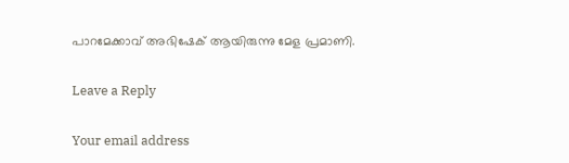പാറമേക്കാവ് അഭിഷേക് ആയിരുന്നു മേള പ്രമാണി.

Leave a Reply

Your email address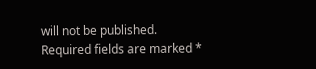will not be published. Required fields are marked *